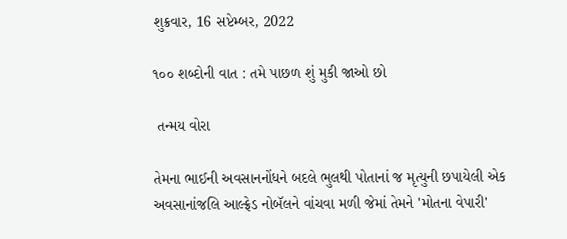શુક્રવાર, 16 સપ્ટેમ્બર, 2022

૧૦૦ શબ્દોની વાત : તમે પાછળ શું મુકી જાઓ છો

 તન્મય વોરા

તેમના ભાઈની અવસાનનોંધને બદલે ભુલથી પોતાનાં જ મૃત્યુની છપાયેલી એક અવસાનાંજલિ આલ્ફ્રેડ નોબૅલને વાંચવા મળી જેમાં તેમને 'મોતના વેપારી'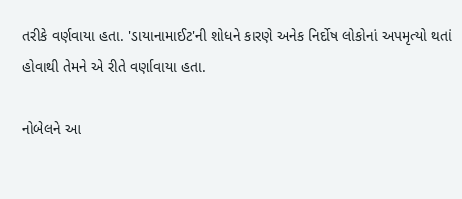તરીકે વર્ણવાયા હતા. 'ડાયાનામાઈટ'ની શોધને કારણે અનેક નિર્દોષ લોકોનાં અપમૃત્યો થતાં હોવાથી તેમને એ રીતે વર્ણાવાયા હતા.

નોબેલને આ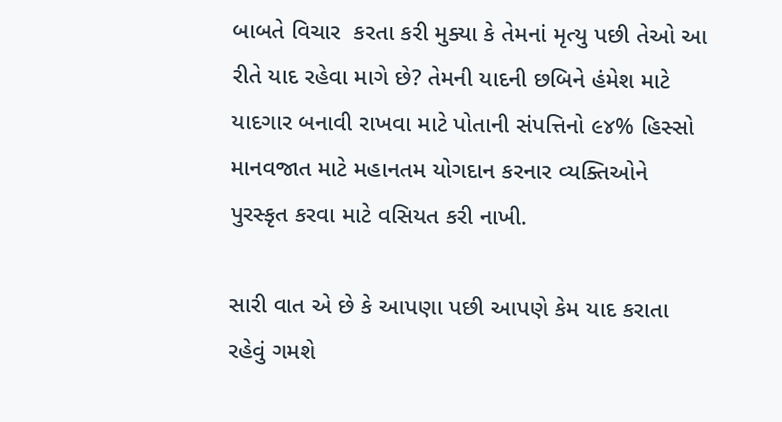બાબતે વિચાર  કરતા કરી મુક્યા કે તેમનાં મૃત્યુ પછી તેઓ આ રીતે યાદ રહેવા માગે છે? તેમની યાદની છબિને હંમેશ માટે યાદગાર બનાવી રાખવા માટે પોતાની સંપત્તિનો ૯૪% હિસ્સો  માનવજાત માટે મહાનતમ યોગદાન કરનાર વ્યક્તિઓને પુરસ્કૃત કરવા માટે વસિયત કરી નાખી.

સારી વાત એ છે કે આપણા પછી આપણે કેમ યાદ કરાતા રહેવું ગમશે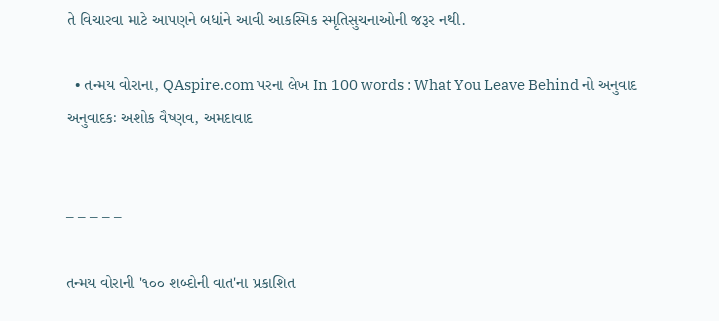તે વિચારવા માટે આપણને બધાંને આવી આકસ્મિક સ્મૃતિસુચનાઓની જરૂર નથી.

  • તન્મય વોરાના, QAspire.com પરના લેખ In 100 words : What You Leave Behind નો અનુવાદ
અનુવાદકઃ અશોક વૈષ્ણવ, અમદાવાદ


– – – – –

તન્મય વોરાની '૧૦૦ શબ્દોની વાત'ના પ્રકાશિત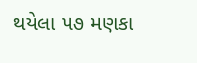થયેલા ૫૭ મણકા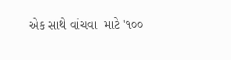એક સાથે વાંચવા  માટે '૧૦૦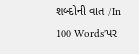શબ્દોની વાત /In 100 Words'પર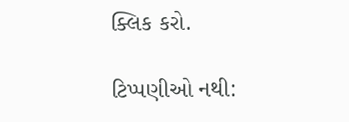ક્લિક કરો.

ટિપ્પણીઓ નથી: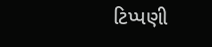ટિપ્પણી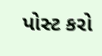પોસ્ટ કરો